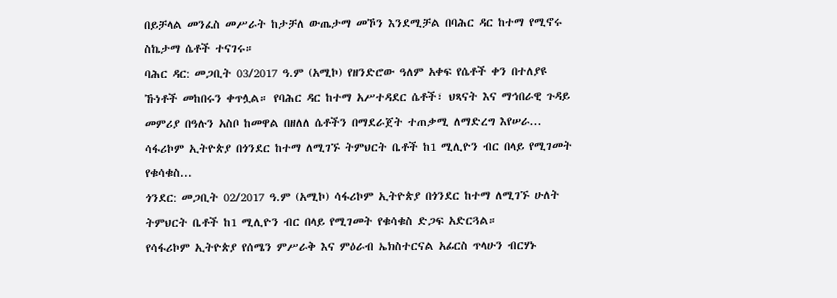በይቻላል መንፈስ መሥራት ከታቻለ ውጤታማ መኾን እንደሚቻል በባሕር ዳር ከተማ የሚኖሩ ስኬታማ ሴቶች ተናገሩ።
ባሕር ዳር: መጋቢት 03/2017 ዓ.ም (አሚኮ) የዘንድሮው ዓለም አቀፍ የሴቶች ቀን በተለያዩ ኹነቶች መከበሩን ቀጥሏል። የባሕር ዳር ከተማ አሥተዳደር ሴቶች፣ ህጻናት እና ማኅበራዊ ጉዳይ መምሪያ በዓሉን አስቦ ከመዋል በዘለለ ሴቶችን በማደራጀት ተጠቃሚ ለማድረግ እየሠራ...
ሳፋሪኮም ኢትዮጵያ በጎንደር ከተማ ለሚገኙ ትምህርት ቤቶች ከ1 ሚሊዮን ብር በላይ የሚገመት የቁሳቁስ...
ጎንደር: መጋቢት 02/2017 ዓ.ም (አሚኮ) ሳፋሪኮም ኢትዮጵያ በጎንደር ከተማ ለሚገኙ ሁለት ትምህርት ቤቶች ከ1 ሚሊዮን ብር በላይ የሚገመት የቁሳቁስ ድጋፍ አድርጓል።
የሳፋሪኮም ኢትዮጵያ የሰሜን ምሥራቅ እና ምዕራብ ኤክስተርናል አፊርስ ጥላሁን ብርሃኑ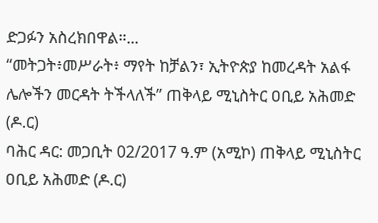ድጋፉን አስረክበዋል።...
“መትጋት፥መሥራት፥ ማየት ከቻልን፣ ኢትዮጵያ ከመረዳት አልፋ ሌሎችን መርዳት ትችላለች” ጠቅላይ ሚኒስትር ዐቢይ አሕመድ (ዶ.ር)
ባሕር ዳር: መጋቢት 02/2017 ዓ.ም (አሚኮ) ጠቅላይ ሚኒስትር ዐቢይ አሕመድ (ዶ.ር)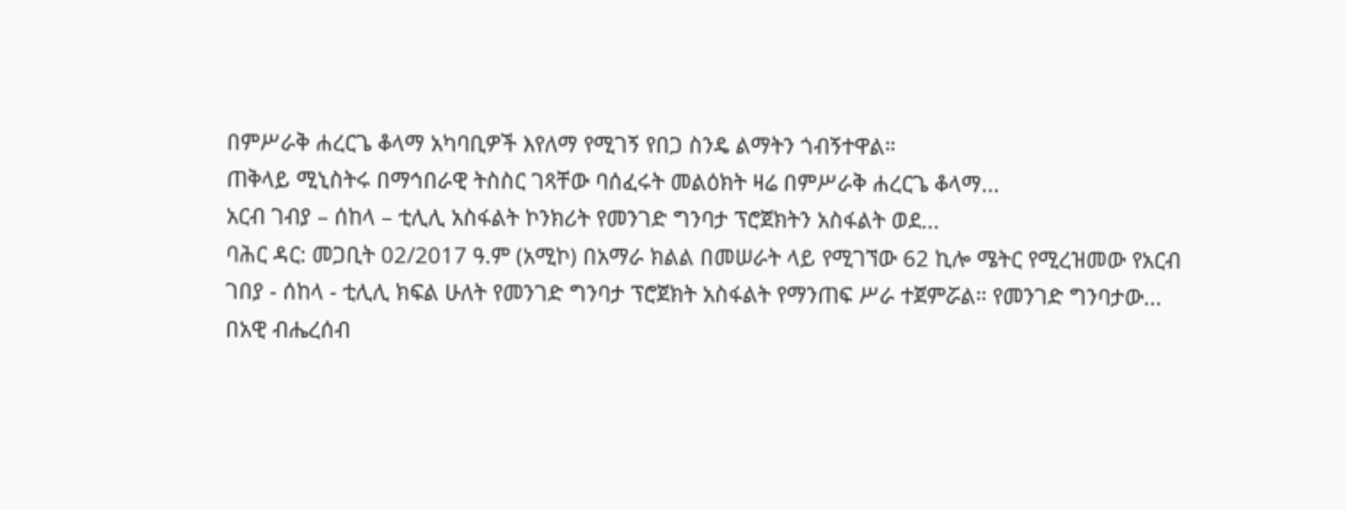በምሥራቅ ሐረርጌ ቆላማ አካባቢዎች እየለማ የሚገኝ የበጋ ስንዴ ልማትን ጎብኝተዋል።
ጠቅላይ ሚኒስትሩ በማኅበራዊ ትስስር ገጻቸው ባሰፈሩት መልዕክት ዛሬ በምሥራቅ ሐረርጌ ቆላማ...
አርብ ገብያ – ሰከላ – ቲሊሊ አስፋልት ኮንክሪት የመንገድ ግንባታ ፕሮጀክትን አስፋልት ወደ...
ባሕር ዳር: መጋቢት 02/2017 ዓ.ም (አሚኮ) በአማራ ክልል በመሠራት ላይ የሚገኘው 62 ኪሎ ሜትር የሚረዝመው የአርብ ገበያ - ሰከላ - ቲሊሊ ክፍል ሁለት የመንገድ ግንባታ ፕሮጀክት አስፋልት የማንጠፍ ሥራ ተጀምሯል። የመንገድ ግንባታው...
በአዊ ብሔረሰብ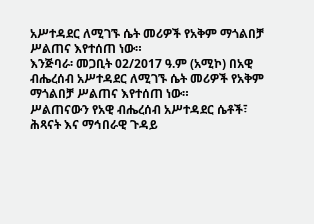አሥተዳደር ለሚገኙ ሴት መሪዎች የአቅም ማጎልበቻ ሥልጠና እየተሰጠ ነው።
እንጅባራ፡ መጋቢት 02/2017 ዓ.ም (አሚኮ) በአዊ ብሔረሰብ አሥተዳደር ለሚገኙ ሴት መሪዎች የአቅም ማጎልበቻ ሥልጠና እየተሰጠ ነው።
ሥልጠናውን የአዊ ብሔረሰብ አሥተዳደር ሴቶች፣ ሕጻናት እና ማኅበራዊ ጉዳይ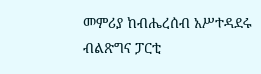መምሪያ ከብሔረሰብ አሥተዳደሩ ብልጽግና ፓርቲ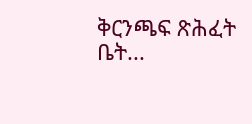ቅርንጫፍ ጽሕፈት ቤት...